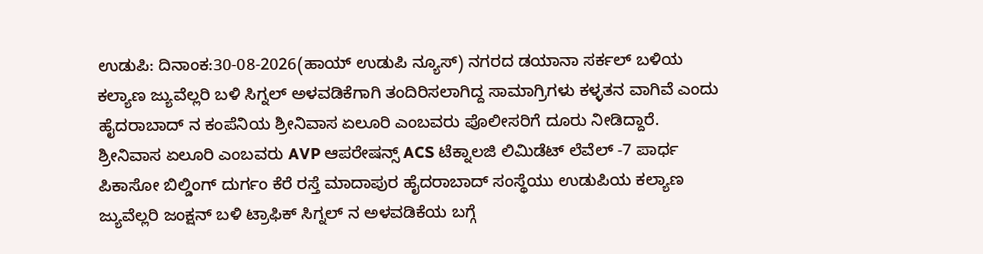ಉಡುಪಿ: ದಿನಾಂಕ:30-08-2026(ಹಾಯ್ ಉಡುಪಿ ನ್ಯೂಸ್) ನಗರದ ಡಯಾನಾ ಸರ್ಕಲ್ ಬಳಿಯ ಕಲ್ಯಾಣ ಜ್ಯುವೆಲ್ಲರಿ ಬಳಿ ಸಿಗ್ನಲ್ ಅಳವಡಿಕೆಗಾಗಿ ತಂದಿರಿಸಲಾಗಿದ್ದ ಸಾಮಾಗ್ರಿಗಳು ಕಳ್ಳತನ ವಾಗಿವೆ ಎಂದು ಹೈದರಾಬಾದ್ ನ ಕಂಪೆನಿಯ ಶ್ರೀನಿವಾಸ ಏಲೂರಿ ಎಂಬವರು ಪೊಲೀಸರಿಗೆ ದೂರು ನೀಡಿದ್ದಾರೆ.
ಶ್ರೀನಿವಾಸ ಏಲೂರಿ ಎಂಬವರು AVP ಆಪರೇಷನ್ಸ್ ACS ಟೆಕ್ನಾಲಜಿ ಲಿಮಿಡೆಟ್ ಲೆವೆಲ್ -7 ಪಾರ್ಧ ಪಿಕಾಸೋ ಬಿಲ್ಡಿಂಗ್ ದುರ್ಗಂ ಕೆರೆ ರಸ್ತೆ ಮಾದಾಪುರ ಹೈದರಾಬಾದ್ ಸಂಸ್ಥೆಯು ಉಡುಪಿಯ ಕಲ್ಯಾಣ ಜ್ಯುವೆಲ್ಲರಿ ಜಂಕ್ಷನ್ ಬಳಿ ಟ್ರಾಫಿಕ್ ಸಿಗ್ನಲ್ ನ ಅಳವಡಿಕೆಯ ಬಗ್ಗೆ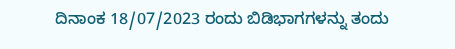ದಿನಾಂಕ 18/07/2023 ರಂದು ಬಿಡಿಭಾಗಗಳನ್ನು ತಂದು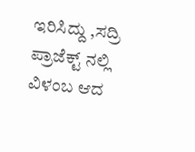ಇರಿಸಿದ್ದು ,ಸದ್ರಿ ಪ್ರಾಜೆಕ್ಟ್ ನಲ್ಲಿ ವಿಳಂಬ ಆದ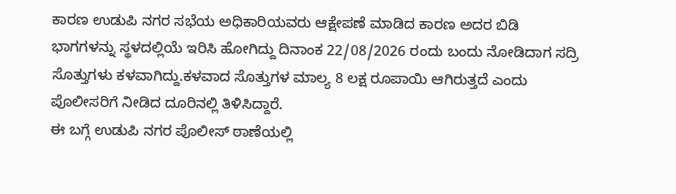ಕಾರಣ ಉಡುಪಿ ನಗರ ಸಭೆಯ ಅಧಿಕಾರಿಯವರು ಆಕ್ಷೇಪಣೆ ಮಾಡಿದ ಕಾರಣ ಅದರ ಬಿಡಿ ಭಾಗಗಳನ್ನು ಸ್ಥಳದಲ್ಲಿಯೆ ಇರಿಸಿ ಹೋಗಿದ್ದು ದಿನಾಂಕ 22/08/2026 ರಂದು ಬಂದು ನೋಡಿದಾಗ ಸದ್ರಿ ಸೊತ್ತುಗಳು ಕಳವಾಗಿದ್ದು.ಕಳವಾದ ಸೊತ್ತುಗಳ ಮಾಲ್ಯ 8 ಲಕ್ಷ ರೂಪಾಯಿ ಆಗಿರುತ್ತದೆ ಎಂದು ಪೊಲೀಸರಿಗೆ ನೀಡಿದ ದೂರಿನಲ್ಲಿ ತಿಳಿಸಿದ್ದಾರೆ.
ಈ ಬಗ್ಗೆ ಉಡುಪಿ ನಗರ ಪೊಲೀಸ್ ಠಾಣೆಯಲ್ಲಿ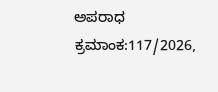ಅಪರಾಧ ಕ್ರಮಾಂಕ:117/2026,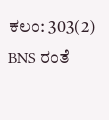ಕಲಂ: 303(2) BNS ರಂತೆ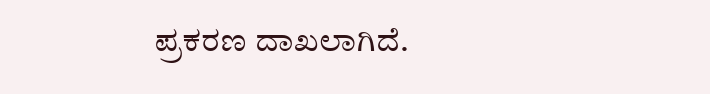ಪ್ರಕರಣ ದಾಖಲಾಗಿದೆ.